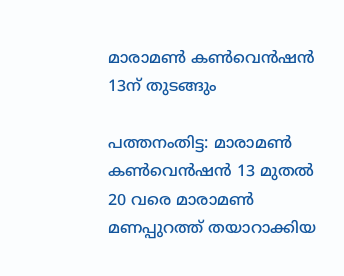മാരാമണ്‍ കൺവെന്‍ഷന്‍ 13ന് തുടങ്ങും

പത്തനംതിട്ട: മാരാമണ്‍ കൺവെന്‍ഷൻ 13 മുതല്‍ 20 വരെ മാരാമണ്‍ മണപ്പുറത്ത് തയാറാക്കിയ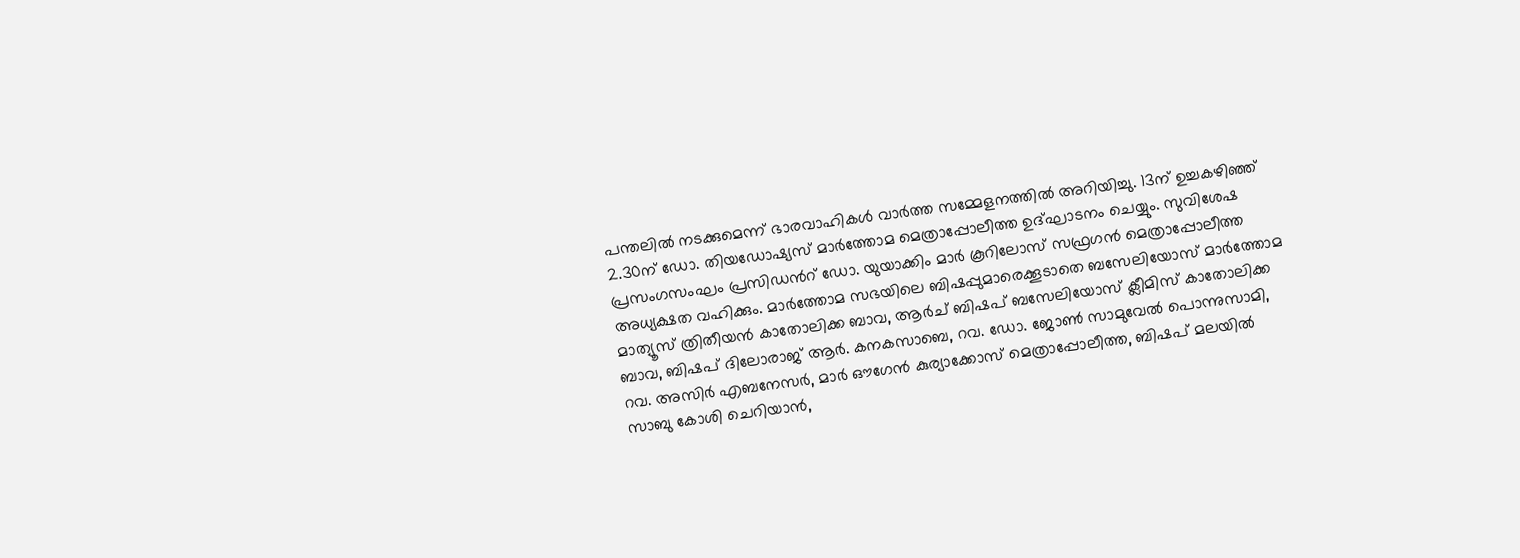പന്തലില്‍ നടക്കുമെന്ന് ഭാരവാഹികൾ വാർത്ത സമ്മേളനത്തിൽ അറിയിച്ചു. 13ന് ഉച്ചകഴിഞ്ഞ് 2.30ന് ഡോ. തിയഡോഷ്യസ് മാര്‍ത്തോമ മെത്രാപ്പോലീത്ത ഉദ്ഘാടനം ചെയ്യും. സുവിശേഷ പ്രസംഗസംഘം പ്രസിഡന്‍റ് ഡോ. യുയാക്കിം മാര്‍ കൂറിലോസ് സഫ്രഗന്‍ മെത്രാപ്പോലീത്ത അധ്യക്ഷത വഹിക്കും. മാര്‍ത്തോമ സഭയിലെ ബിഷപ്പുമാരെക്കൂടാതെ ബസേലിയോസ് മാര്‍ത്തോമ മാത്യൂസ് ത്രിതീയന്‍ കാതോലിക്ക ബാവ, ആര്‍ച് ബിഷപ് ബസേലിയോസ് ക്ലീമിസ് കാതോലിക്ക ബാവ, ബിഷപ് ദിലോരാജ് ആര്‍. കനകസാബെ, റവ. ഡോ. ജോണ്‍ സാമുവേല്‍ പൊന്നുസാമി, റവ. അസിര്‍ എബനേസര്‍, മാര്‍ ഔഗേന്‍ കുര്യാക്കോസ് മെത്രാപ്പോലീത്ത, ബിഷപ് മലയില്‍ സാബു കോശി ചെറിയാന്‍,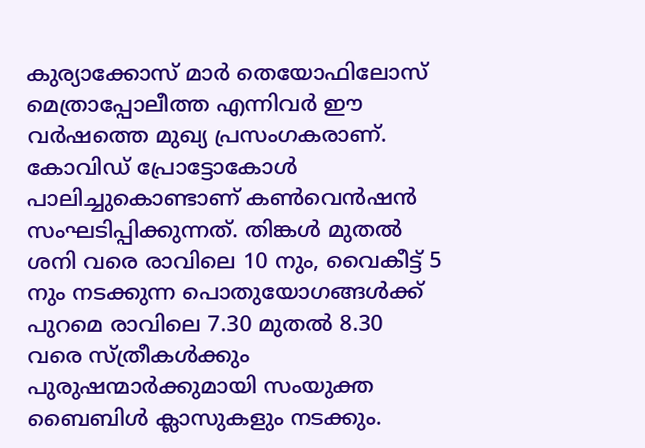കുര്യാക്കോസ് മാര്‍ തെയോഫിലോസ് മെത്രാപ്പോലീത്ത എന്നിവര്‍ ഈ വര്‍ഷത്തെ മുഖ്യ പ്രസംഗകരാണ്. കോവിഡ് പ്രോട്ടോകോള്‍ പാലിച്ചുകൊണ്ടാണ് കൺവെന്‍ഷന്‍ സംഘടിപ്പിക്കുന്നത്. തിങ്കള്‍ മുതല്‍ ശനി വരെ രാവിലെ 10 നും, വൈകീട്ട് 5 നും നടക്കുന്ന പൊതുയോഗങ്ങള്‍ക്ക് പുറമെ രാവിലെ 7.30 മുതല്‍ 8.30 വരെ സ്ത്രീകള്‍ക്കും പുരുഷന്മാര്‍ക്കുമായി സംയുക്ത ബൈബിള്‍ ക്ലാസുകളും നടക്കും.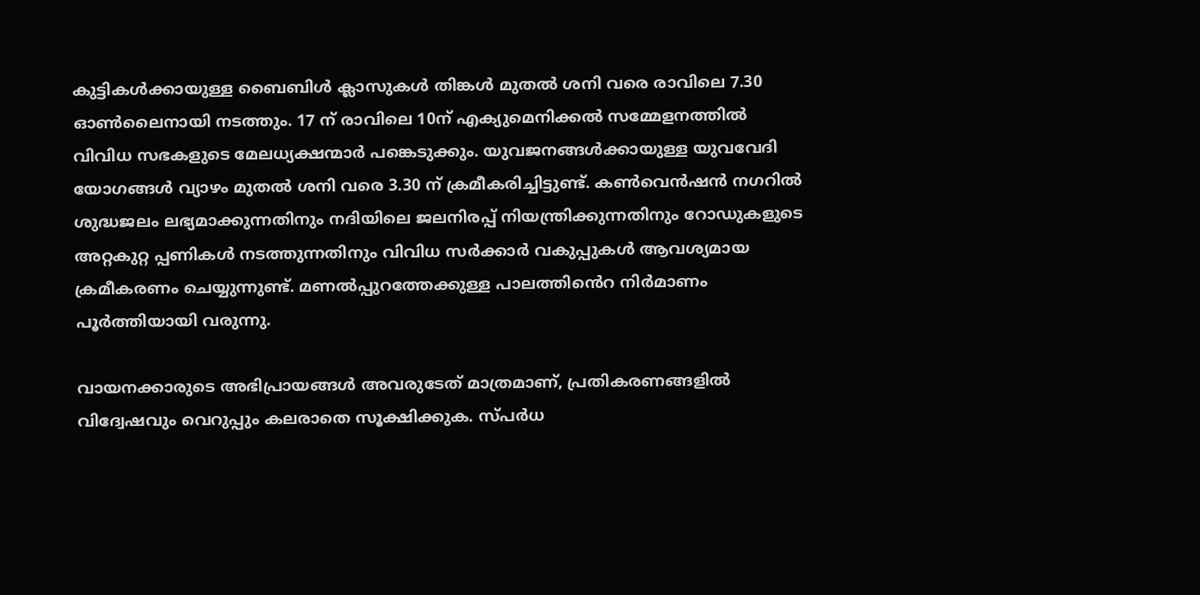കുട്ടികള്‍ക്കായുള്ള ബൈബിള്‍ ക്ലാസുകള്‍ തിങ്കള്‍ മുതല്‍ ശനി വരെ രാവിലെ 7.30 ഓണ്‍ലൈനായി നടത്തും. 17 ന് രാവിലെ 10ന് എക്യുമെനിക്കല്‍ സമ്മേളനത്തില്‍ വിവിധ സഭകളുടെ മേലധ്യക്ഷന്മാര്‍ പങ്കെടുക്കും. യുവജനങ്ങള്‍ക്കായുള്ള യുവവേദി യോഗങ്ങള്‍ വ്യാഴം മുതല്‍ ശനി വരെ 3.30 ന് ക്രമീകരിച്ചിട്ടുണ്ട്. കൺവെന്‍ഷന്‍ നഗറില്‍ ശുദ്ധജലം ലഭ്യമാക്കുന്നതിനും നദിയിലെ ജലനിരപ്പ് നിയന്ത്രിക്കുന്നതിനും റോഡുകളുടെ അറ്റകുറ്റ പ്പണികള്‍ നടത്തുന്നതിനും വിവിധ സര്‍ക്കാര്‍ വകുപ്പുകള്‍ ആവശ്യമായ ക്രമീകരണം ചെയ്യുന്നുണ്ട്. മണല്‍പ്പുറത്തേക്കുള്ള പാലത്തി‍ൻെറ നിർമാണം പൂര്‍ത്തിയായി വരുന്നു.

വായനക്കാരുടെ അഭിപ്രായങ്ങള്‍ അവരുടേത് മാത്രമാണ്, പ്രതികരണങ്ങളിൽ വിദ്വേഷവും വെറുപ്പും കലരാതെ സൂക്ഷിക്കുക. സ്പർധ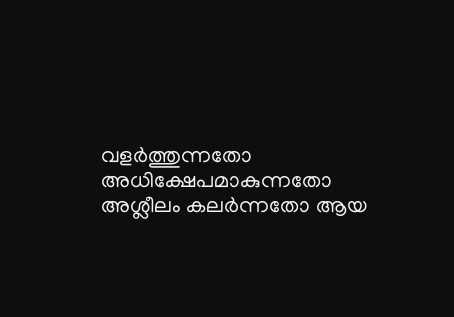വളർത്തുന്നതോ അധിക്ഷേപമാകുന്നതോ അശ്ലീലം കലർന്നതോ ആയ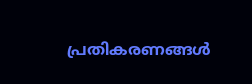പ്രതികരണങ്ങൾ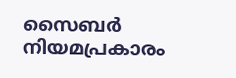സൈബർ നിയമപ്രകാരം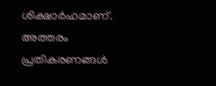ശിക്ഷാർഹമാണ്. അത്തരം പ്രതികരണങ്ങൾ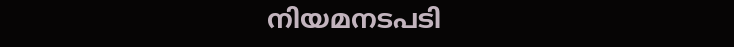നിയമനടപടി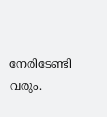നേരിടേണ്ടി വരും.